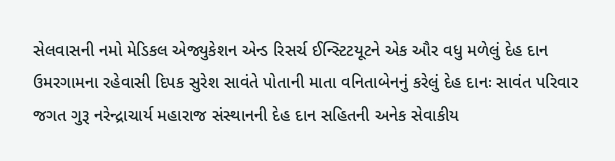સેલવાસની નમો મેડિકલ એજ્યુકેશન એન્ડ રિસર્ચ ઈન્સ્ટિટયૂટને એક ઔર વધુ મળેલું દેહ દાન
ઉમરગામના રહેવાસી દિપક સુરેશ સાવંતે પોતાની માતા વનિતાબેનનું કરેલું દેહ દાનઃ સાવંત પરિવાર જગત ગુરૂ નરેન્દ્રાચાર્ય મહારાજ સંસ્થાનની દેહ દાન સહિતની અનેક સેવાકીય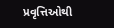પ્રવૃત્તિઓથી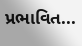પ્રભાવિત...